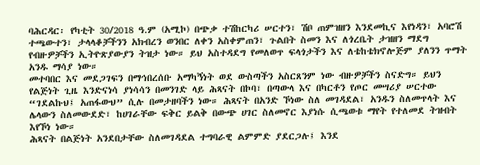ባሕርዳር፡ የካቲት 30/2018 ዓ.ም (አሚኮ) በጭቃ ተሽከርካሪ ሠርተን፣ ሽቦ ጠምዝዘን እንደመኪና እየነዳን፣ አባሮሽ ተጫውተን፣ ታላላቆቻችንን አክብረን ወንበር ለቀን አስቀምጠን፣ ጉልበት ስመን እና ለጎረቤት ታዝዘን ማደግ የብዙዎቻችን ኢትዮጽያውያን ትዝታ ነው። ይህ አስተዳደግ የመለወጥ ፍላጎታችን እና ለቴከቴክኖሎጅም ያለንን ጥማት አንዱ ማሳያ ነው።
መተባበር እና መደጋገፍን በማኅበረሰቡ አማካኝነት ወደ ውስጣችን አስርጸንም ነው ብዙዎቻችን ስናድግ። ይህን የልጅነት ጊዜ እንድናነሳ ያነሳሳን በመንገድ ላይ ሕጻናት በኮባ፣ በጣውላ እና በካርቶን የጦር መሣሪያ ሠርተው “ገደልኩህ፤ አጠፋውህ” ሲሉ በመታዘባችን ነው። ሕጻናት በአንድ ኾነው ስለ መገዳደል፣ አንዱን ስለመጥላት እና ሌላውን ስለመውደድ፣ ከሀገራቸው ፍቅር ይልቅ በውጭ ሀገር ስለመኖር እያነሱ ሲጫወቱ ማየት የተለመደ ትዝብት እየኾነ ነው።
ሕጻናት በልጅነት አንደበታቸው ስለመገዳደል ተግባራዊ ልምምድ ያደርጋሉ፤ እንደ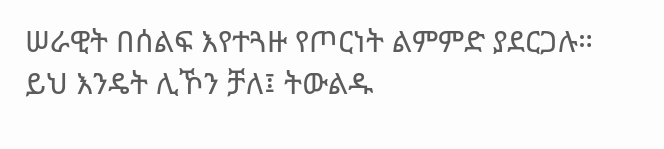ሠራዊት በሰልፍ እየተጓዙ የጦርነት ልምምድ ያደርጋሉ። ይህ እንዴት ሊኾን ቻለ፤ ትውልዱ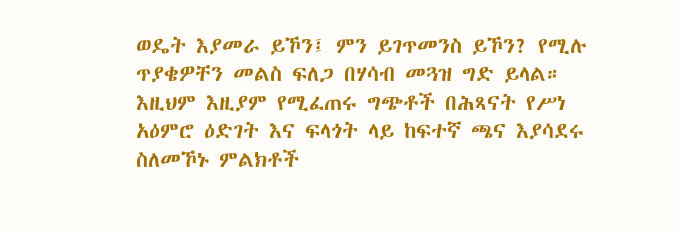ወዴት እያመራ ይኾን፤ ምን ይገጥመንስ ይኾን? የሚሉ ጥያቄዎቸን መልስ ፍለጋ በሃሳብ መጓዝ ግድ ይላል። እዚህም እዚያም የሚፈጠሩ ግጭቶች በሕጻናት የሥነ አዕምሮ ዕድገት እና ፍላጎት ላይ ከፍተኛ ጫና እያሳደሩ ስለመኾኑ ምልክቶች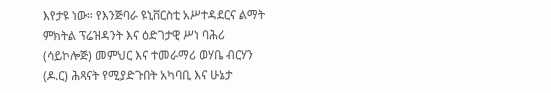እየታዩ ነው። የእንጅባራ ዩኒቨርስቲ አሥተዳደርና ልማት ምክትል ፕሬዝዳንት እና ዕድገታዊ ሥነ ባሕሪ (ሳይኮሎጅ) መምህር እና ተመራማሪ ወሃቤ ብርሃን (ዶ.ር) ሕጻናት የሚያድጉበት አካባቢ እና ሁኔታ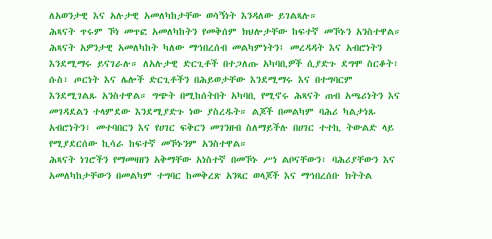ለአወንታዊ እና አሉታዊ አመለካከታቸው ወሳኝነት እንዳለው ይገልጻሉ።
ሕጻናት ጥሩም ኾነ መጥፎ አመለካከትን የመቅሰም ክህሎታቸው ከፍተኛ መኾኑን አንስተዋል። ሕጻናት አዎንታዊ አመለካከት ካለው ማኅበረሰብ መልካምነትን፤ መረዳዳት እና አብሮነትን እንደሚማሩ ይናገራሉ። ለአሉታዊ ድርጊቶች በተጋለጡ አካባቢዎች ሲያድጉ ደግሞ ስርቆት፣ ሱስ፣ ጦርነት እና ሌሎች ድርጊቶችን በሕይወታቸው እንደሚማሩ እና በተግባርም እንደሚገልጹ አንስተዋል። ግጭት በሚከሰትበት አካባቢ የሚኖሩ ሕጻናት ጠብ አጫሪነትን እና መገዳደልን ተላምደው እንደሚያድጉ ነው ያስረዱት። ልጆች በመልካም ባሕሪ ካልታነጹ አብሮነትን፣ መተባበርን እና የሀገር ፍቅርን መገንዘብ ስለማይችሉ በሀገር ተተኪ ትውልድ ላይ የሚያደርሰው ኪሳራ ከፍተኛ መኾኑንም አንስተዋል።
ሕጻናት ነገሮችን የማመዛዘን አቅማቸው አነስተኛ በመኾኑ ሥነ ልቦናቸውን፣ ባሕሪያቸውን እና አመለካከታቸውን በመልካም ተግባር ከመቅረጽ አንጻር ወላጆች እና ማኅበረሰቡ ክትትል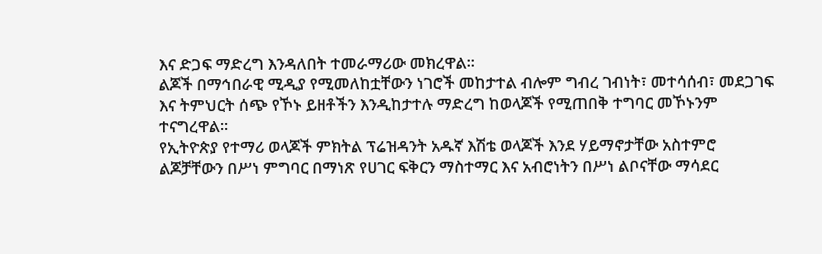እና ድጋፍ ማድረግ እንዳለበት ተመራማሪው መክረዋል።
ልጆች በማኅበራዊ ሚዲያ የሚመለከቷቸውን ነገሮች መከታተል ብሎም ግብረ ገብነት፣ መተሳሰብ፣ መደጋገፍ እና ትምህርት ሰጭ የኾኑ ይዘቶችን እንዲከታተሉ ማድረግ ከወላጆች የሚጠበቅ ተግባር መኾኑንም ተናግረዋል።
የኢትዮጵያ የተማሪ ወላጆች ምክትል ፕሬዝዳንት አዱኛ እሽቴ ወላጆች እንደ ሃይማኖታቸው አስተምሮ ልጆቻቸውን በሥነ ምግባር በማነጽ የሀገር ፍቅርን ማስተማር እና አብሮነትን በሥነ ልቦናቸው ማሳደር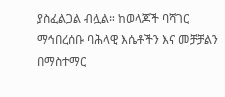ያስፈልጋል ብሏል። ከወላጆች ባሻገር ማኅበረሰቡ ባሕላዊ እሴቶችን እና መቻቻልን በማስተማር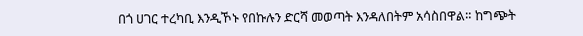በጎ ሀገር ተረካቢ እንዲኾኑ የበኩሉን ድርሻ መወጣት እንዳለበትም አሳስበዋል። ከግጭት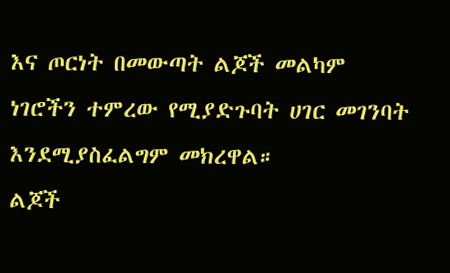እና ጦርነት በመውጣት ልጆች መልካም ነገሮችን ተምረው የሚያድጉባት ሀገር መገንባት እንደሚያስፈልግም መክረዋል።
ልጆች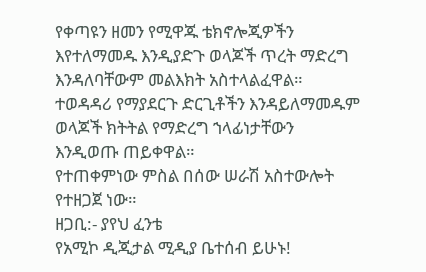የቀጣዩን ዘመን የሚዋጁ ቴክኖሎጂዎችን እየተለማመዱ እንዲያድጉ ወላጆች ጥረት ማድረግ እንዳለባቸውም መልእክት አስተላልፈዋል። ተወዳዳሪ የማያደርጉ ድርጊቶችን እንዳይለማመዱም ወላጆች ክትትል የማድረግ ኀላፊነታቸውን እንዲወጡ ጠይቀዋል።
የተጠቀምነው ምስል በሰው ሠራሽ አስተውሎት የተዘጋጀ ነው።
ዘጋቢ:- ያየህ ፈንቴ
የአሚኮ ዲጂታል ሚዲያ ቤተሰብ ይሁኑ!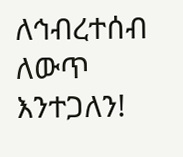ለኅብረተሰብ ለውጥ እንተጋለን!